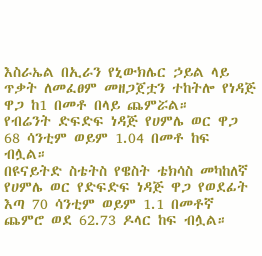እስራኤል በኢራን የኒውክሌር ኃይል ላይ ጥቃት ለመፈፀም መዘጋጀቷን ተከትሎ የነዳጅ ዋጋ ከ1 በመቶ በላይ ጨምሯል።
የብሬንት ድፍድፍ ነዳጅ የሀምሌ ወር ዋጋ 68 ሳንቲም ወይም 1.04 በመቶ ከፍ ብሏል።
በዩናይትድ ስቴትስ የዌስት ቴክሳስ መካከለኛ የሀምሌ ወር የድፍድፍ ነዳጅ ዋጋ የወደፊት እጣ 70 ሳንቲም ወይም 1.1 በመቶኛ ጨምሮ ወደ 62.73 ዶላር ከፍ ብሏል።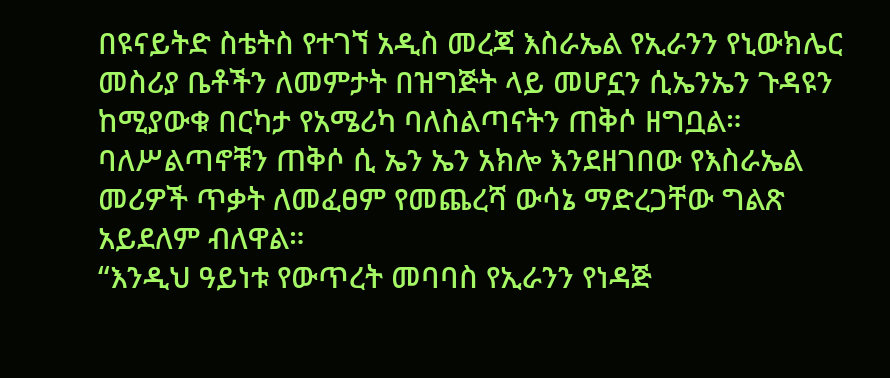በዩናይትድ ስቴትስ የተገኘ አዲስ መረጃ እስራኤል የኢራንን የኒውክሌር መስሪያ ቤቶችን ለመምታት በዝግጅት ላይ መሆኗን ሲኤንኤን ጉዳዩን ከሚያውቁ በርካታ የአሜሪካ ባለስልጣናትን ጠቅሶ ዘግቧል።
ባለሥልጣኖቹን ጠቅሶ ሲ ኤን ኤን አክሎ እንደዘገበው የእስራኤል መሪዎች ጥቃት ለመፈፀም የመጨረሻ ውሳኔ ማድረጋቸው ግልጽ አይደለም ብለዋል።
“እንዲህ ዓይነቱ የውጥረት መባባስ የኢራንን የነዳጅ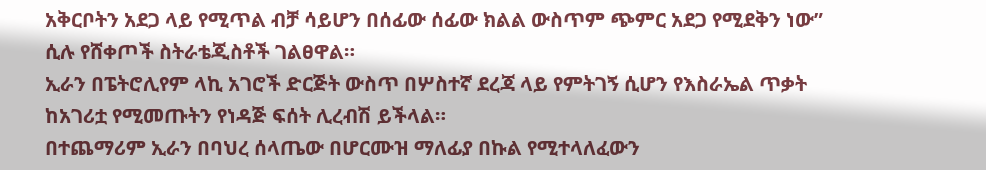አቅርቦትን አደጋ ላይ የሚጥል ብቻ ሳይሆን በሰፊው ሰፊው ክልል ውስጥም ጭምር አደጋ የሚደቅን ነው” ሲሉ የሸቀጦች ስትራቴጂስቶች ገልፀዋል።
ኢራን በፔትሮሊየም ላኪ አገሮች ድርጅት ውስጥ በሦስተኛ ደረጃ ላይ የምትገኝ ሲሆን የእስራኤል ጥቃት ከአገሪቷ የሚመጡትን የነዳጅ ፍሰት ሊረብሽ ይችላል።
በተጨማሪም ኢራን በባህረ ሰላጤው በሆርሙዝ ማለፊያ በኩል የሚተላለፈውን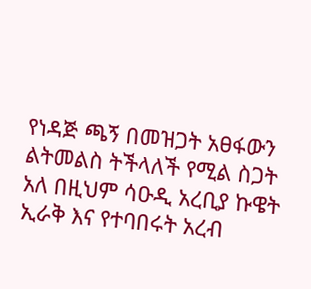የነዳጅ ጫኝ በመዝጋት አፀፋውን ልትመልስ ትችላለች የሚል ስጋት አለ በዚህም ሳዑዲ አረቢያ ኩዌት ኢራቅ እና የተባበሩት አረብ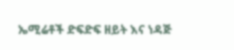ኤሚሬቶች ድፍድፍ ዘይት እና ነዳጅ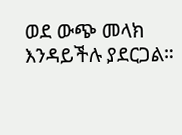ወደ ውጭ መላክ እንዳይችሉ ያደርጋል።